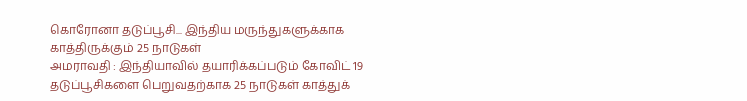கொரோனா தடுப்பூசி... இந்திய மருந்துகளுக்காக காத்திருக்கும் 25 நாடுகள்
அமராவதி : இந்தியாவில் தயாரிக்கப்படும் கோவிட் 19 தடுப்பூசிகளை பெறுவதற்காக 25 நாடுகள் காத்துக்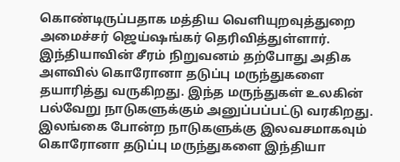கொண்டிருப்பதாக மத்திய வெளியுறவுத்துறை அமைச்சர் ஜெய்ஷங்கர் தெரிவித்துள்ளார்.
இந்தியாவின் சீரம் நிறுவனம் தற்போது அதிக அளவில் கொரோனா தடுப்பு மருந்துகளை தயாரித்து வருகிறது. இந்த மருந்துகள் உலகின் பல்வேறு நாடுகளுக்கும் அனுப்பப்பட்டு வரகிறது. இலங்கை போன்ற நாடுகளுக்கு இலவசமாகவும் கொரோனா தடுப்பு மருந்துகளை இந்தியா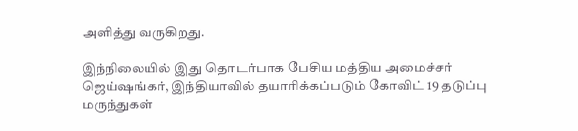அளித்து வருகிறது.

இந்நிலையில் இது தொடர்பாக பேசிய மத்திய அமைச்சர் ஜெய்ஷங்கர், இந்தியாவில் தயாரிக்கப்படும் கோவிட் 19 தடுப்பு மருந்துகள்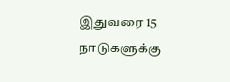இதுவரை 15 நாடுகளுக்கு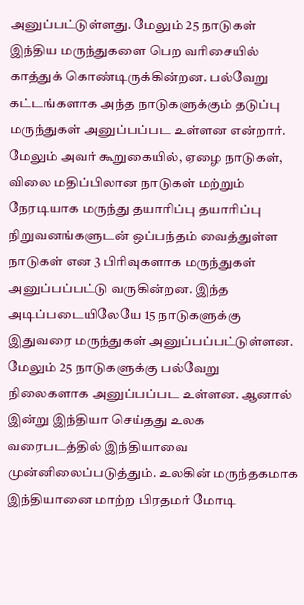அனுப்பட்டுள்ளது. மேலும் 25 நாடுகள் இந்திய மருந்துகளை பெற வரிசையில் காத்துக் கொண்டிருக்கின்றன. பல்வேறு கட்டங்களாக அந்த நாடுகளுக்கும் தடுப்பு மருந்துகள் அனுப்பப்பட உள்ளன என்றார்.
மேலும் அவர் கூறுகையில், ஏழை நாடுகள், விலை மதிப்பிலான நாடுகள் மற்றும் நேரடியாக மருந்து தயாரிப்பு தயாரிப்பு நிறுவனங்களுடன் ஒப்பந்தம் வைத்துள்ள நாடுகள் என 3 பிரிவுகளாக மருந்துகள் அனுப்பப்பட்டு வருகின்றன. இந்த அடிப்படையிலேயே 15 நாடுகளுக்கு இதுவரை மருந்துகள் அனுப்பப்பட்டுள்ளன.
மேலும் 25 நாடுகளுக்கு பல்வேறு நிலைகளாக அனுப்பப்பட உள்ளன. ஆனால் இன்று இந்தியா செய்தது உலக வரைபடத்தில் இந்தியாவை முன்னிலைப்படுத்தும். உலகின் மருந்தகமாக இந்தியானை மாற்ற பிரதமர் மோடி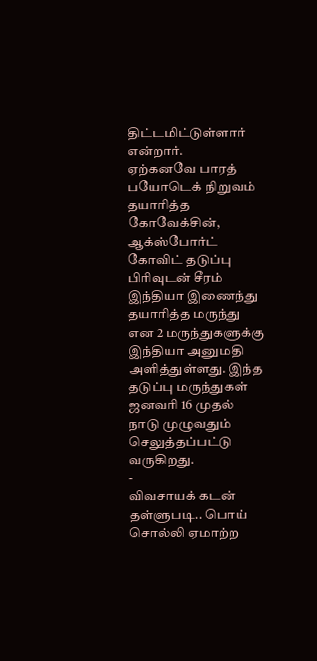திட்டமிட்டுள்ளார் என்றார்.
ஏற்கனவே பாரத் பயோடெக் நிறுவம் தயாரித்த கோவேக்சின், ஆக்ஸ்போர்ட் கோவிட் தடுப்பு பிரிவுடன் சீரம் இந்தியா இணைந்து தயாரித்த மருந்து என 2 மருந்துகளுக்கு இந்தியா அனுமதி அளித்துள்ளது. இந்த தடுப்பு மருந்துகள் ஜனவரி 16 முதல் நாடு முழுவதும் செலுத்தப்பட்டு வருகிறது.
-
விவசாயக் கடன் தள்ளுபடி.. பொய் சொல்லி ஏமாற்ற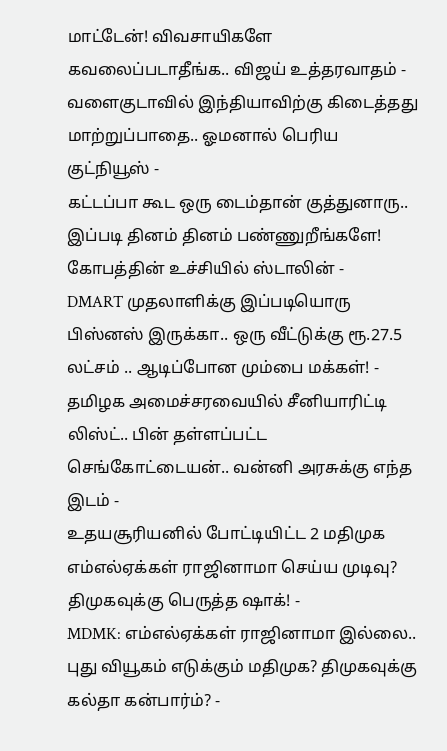மாட்டேன்! விவசாயிகளே கவலைப்படாதீங்க.. விஜய் உத்தரவாதம் -
வளைகுடாவில் இந்தியாவிற்கு கிடைத்தது மாற்றுப்பாதை.. ஓமனால் பெரிய குட்நியூஸ் -
கட்டப்பா கூட ஒரு டைம்தான் குத்துனாரு.. இப்படி தினம் தினம் பண்ணுறீங்களே! கோபத்தின் உச்சியில் ஸ்டாலின் -
DMART முதலாளிக்கு இப்படியொரு பிஸ்னஸ் இருக்கா.. ஒரு வீட்டுக்கு ரூ.27.5 லட்சம் .. ஆடிப்போன மும்பை மக்கள்! -
தமிழக அமைச்சரவையில் சீனியாரிட்டி லிஸ்ட்.. பின் தள்ளப்பட்ட செங்கோட்டையன்.. வன்னி அரசுக்கு எந்த இடம் -
உதயசூரியனில் போட்டியிட்ட 2 மதிமுக எம்எல்ஏக்கள் ராஜினாமா செய்ய முடிவு? திமுகவுக்கு பெருத்த ஷாக்! -
MDMK: எம்எல்ஏக்கள் ராஜினாமா இல்லை.. புது வியூகம் எடுக்கும் மதிமுக? திமுகவுக்கு கல்தா கன்பார்ம்? -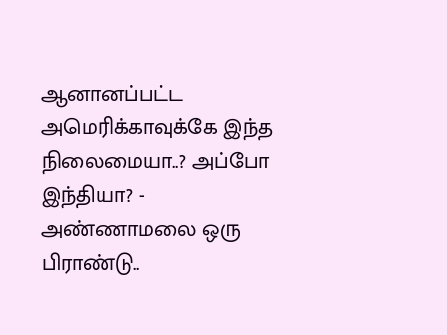ஆனானப்பட்ட அமெரிக்காவுக்கே இந்த நிலைமையா..? அப்போ இந்தியா? -
அண்ணாமலை ஒரு பிராண்டு..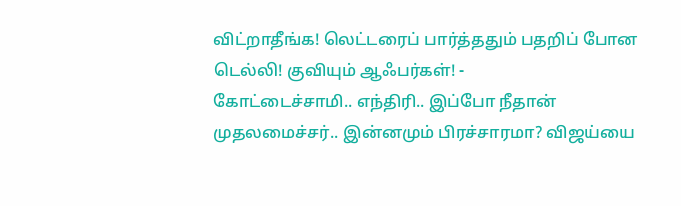விட்றாதீங்க! லெட்டரைப் பார்த்ததும் பதறிப் போன டெல்லி! குவியும் ஆஃபர்கள்! -
கோட்டைச்சாமி.. எந்திரி.. இப்போ நீதான் முதலமைச்சர்.. இன்னமும் பிரச்சாரமா? விஜய்யை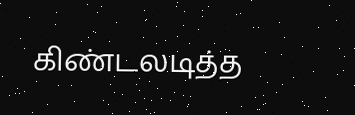கிண்டலடித்த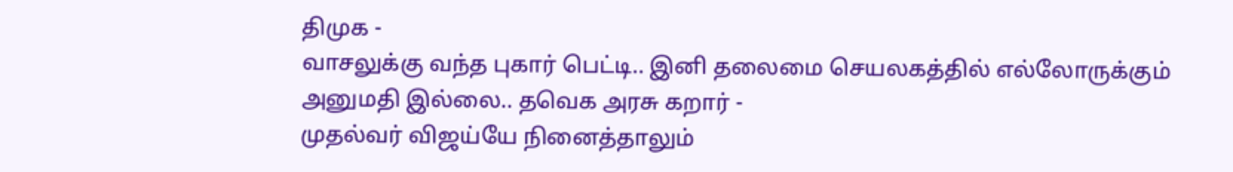திமுக -
வாசலுக்கு வந்த புகார் பெட்டி.. இனி தலைமை செயலகத்தில் எல்லோருக்கும் அனுமதி இல்லை.. தவெக அரசு கறார் -
முதல்வர் விஜய்யே நினைத்தாலும்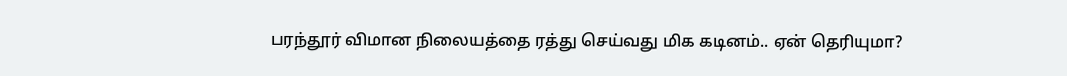பரந்தூர் விமான நிலையத்தை ரத்து செய்வது மிக கடினம்.. ஏன் தெரியுமா?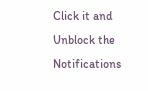Click it and Unblock the Notifications